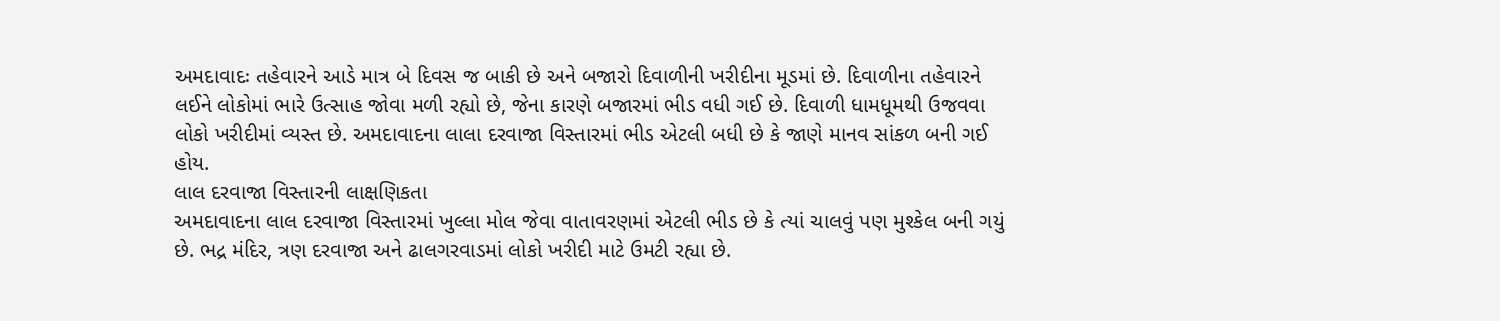અમદાવાદઃ તહેવારને આડે માત્ર બે દિવસ જ બાકી છે અને બજારો દિવાળીની ખરીદીના મૂડમાં છે. દિવાળીના તહેવારને લઈને લોકોમાં ભારે ઉત્સાહ જોવા મળી રહ્યો છે, જેના કારણે બજારમાં ભીડ વધી ગઈ છે. દિવાળી ધામધૂમથી ઉજવવા લોકો ખરીદીમાં વ્યસ્ત છે. અમદાવાદના લાલા દરવાજા વિસ્તારમાં ભીડ એટલી બધી છે કે જાણે માનવ સાંકળ બની ગઈ હોય.
લાલ દરવાજા વિસ્તારની લાક્ષણિકતા
અમદાવાદના લાલ દરવાજા વિસ્તારમાં ખુલ્લા મોલ જેવા વાતાવરણમાં એટલી ભીડ છે કે ત્યાં ચાલવું પણ મુશ્કેલ બની ગયું છે. ભદ્ર મંદિર, ત્રણ દરવાજા અને ઢાલગરવાડમાં લોકો ખરીદી માટે ઉમટી રહ્યા છે.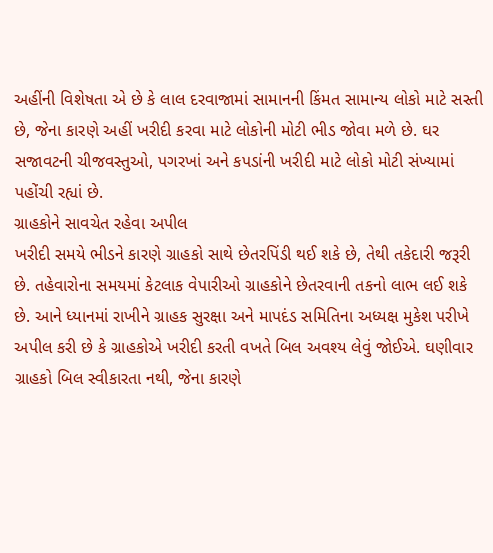અહીંની વિશેષતા એ છે કે લાલ દરવાજામાં સામાનની કિંમત સામાન્ય લોકો માટે સસ્તી છે, જેના કારણે અહીં ખરીદી કરવા માટે લોકોની મોટી ભીડ જોવા મળે છે. ઘર સજાવટની ચીજવસ્તુઓ, પગરખાં અને કપડાંની ખરીદી માટે લોકો મોટી સંખ્યામાં પહોંચી રહ્યાં છે.
ગ્રાહકોને સાવચેત રહેવા અપીલ
ખરીદી સમયે ભીડને કારણે ગ્રાહકો સાથે છેતરપિંડી થઈ શકે છે, તેથી તકેદારી જરૂરી છે. તહેવારોના સમયમાં કેટલાક વેપારીઓ ગ્રાહકોને છેતરવાની તકનો લાભ લઈ શકે છે. આને ધ્યાનમાં રાખીને ગ્રાહક સુરક્ષા અને માપદંડ સમિતિના અધ્યક્ષ મુકેશ પરીખે અપીલ કરી છે કે ગ્રાહકોએ ખરીદી કરતી વખતે બિલ અવશ્ય લેવું જોઈએ. ઘણીવાર ગ્રાહકો બિલ સ્વીકારતા નથી, જેના કારણે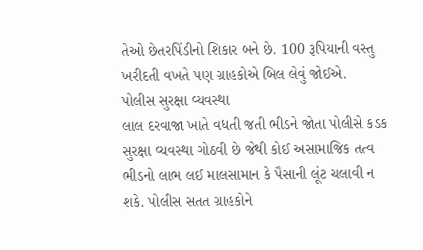તેઓ છેતરપિંડીનો શિકાર બને છે. 100 રૂપિયાની વસ્તુ ખરીદતી વખતે પણ ગ્રાહકોએ બિલ લેવું જોઈએ.
પોલીસ સુરક્ષા વ્યવસ્થા
લાલ દરવાજા ખાતે વધતી જતી ભીડને જોતા પોલીસે કડક સુરક્ષા વ્યવસ્થા ગોઠવી છે જેથી કોઈ અસામાજિક તત્વ ભીડનો લાભ લઈ માલસામાન કે પૈસાની લૂંટ ચલાવી ન શકે. પોલીસ સતત ગ્રાહકોને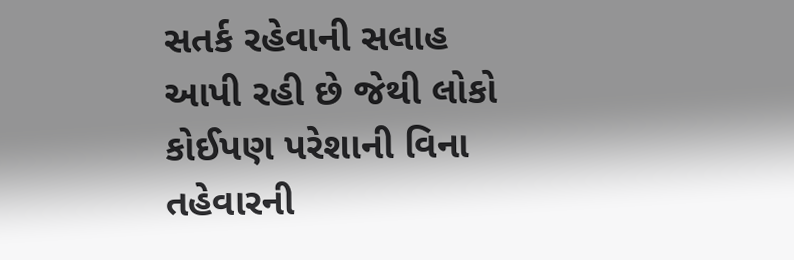સતર્ક રહેવાની સલાહ આપી રહી છે જેથી લોકો કોઈપણ પરેશાની વિના તહેવારની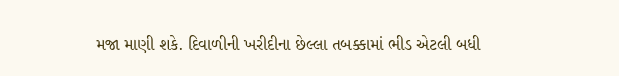મજા માણી શકે. દિવાળીની ખરીદીના છેલ્લા તબક્કામાં ભીડ એટલી બધી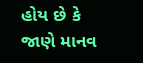હોય છે કે જાણે માનવ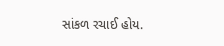સાંકળ રચાઈ હોય.